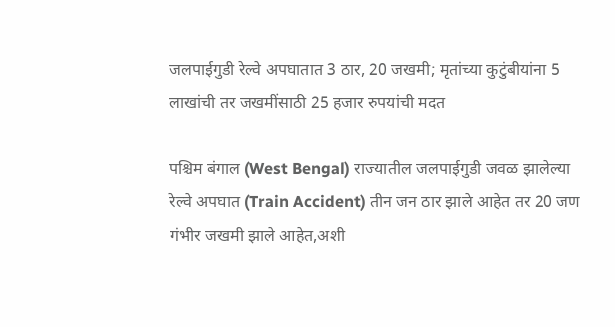जलपाईगुडी रेल्वे अपघातात 3 ठार, 20 जखमी; मृतांच्या कुटुंबीयांना 5 लाखांची तर जखमींसाठी 25 हजार रुपयांची मदत

पश्चिम बंगाल (West Bengal) राज्यातील जलपाईगुडी जवळ झालेल्या रेल्वे अपघात (Train Accident) तीन जन ठार झाले आहेत तर 20 जण गंभीर जखमी झाले आहेत,अशी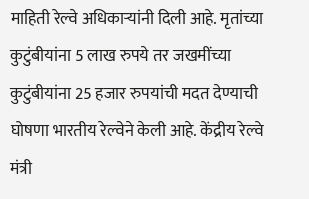माहिती रेल्वे अधिकाऱ्यांनी दिली आहे. मृतांच्या कुटुंबीयांना 5 लाख रुपये तर जखमींच्या कुटुंबीयांना 25 हजार रुपयांची मदत देण्याची घोषणा भारतीय रेल्वेने केली आहे. केंद्रीय रेल्वे मंत्री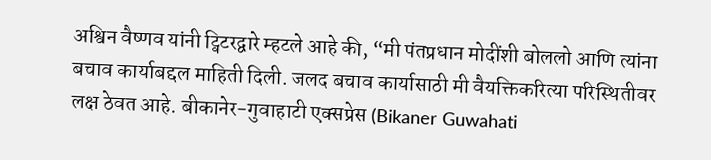अश्विन वैष्णव यांनी ट्विटरद्वारे म्हटले आहे की, “मी पंतप्रधान मोदींशी बोललो आणि त्यांना बचाव कार्याबद्दल माहिती दिली. जलद बचाव कार्यासाठी मी वैयक्तिकरित्या परिस्थितीवर लक्ष ठेवत आहे. बीकानेर-गुवाहाटी एक्‍सप्रेस (Bikaner Guwahati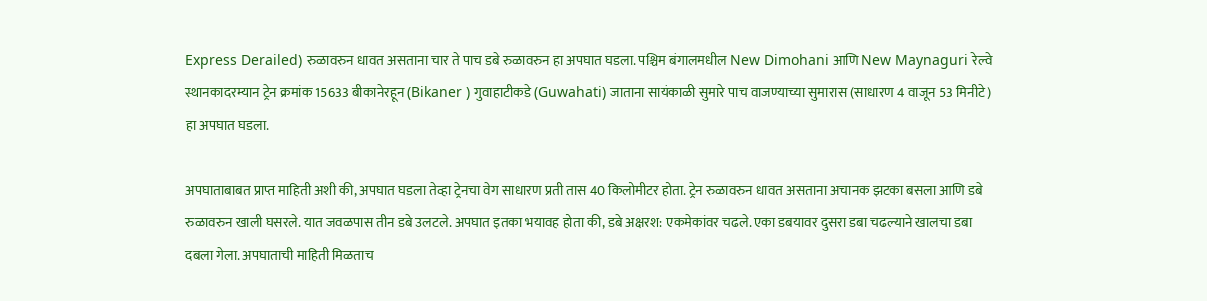Express Derailed) रुळावरुन धावत असताना चार ते पाच डबे रुळावरुन हा अपघात घडला. पश्चिम बंगालमधील New Dimohani आणि New Maynaguri रेल्वे स्थानकादरम्यान ट्रेन क्रमांक 15633 बीकानेरहून (Bikaner ) गुवाहाटीकडे (Guwahati) जाताना सायंकाळी सुमारे पाच वाजण्याच्या सुमारास (साधारण 4 वाजून 53 मिनीटे) हा अपघात घडला.

अपघाताबाबत प्राप्त माहिती अशी की, अपघात घडला तेव्हा ट्रेनचा वेग साधारण प्रती तास 40 किलोमीटर होता. ट्रेन रुळावरुन धावत असताना अचानक झटका बसला आणि डबे रुळावरुन खाली घसरले. यात जवळपास तीन डबे उलटले. अपघात इतका भयावह होता की, डबे अक्षरश: एकमेकांवर चढले. एका डबयावर दुसरा डबा चढल्याने खालचा डबा दबला गेला. अपघाताची माहिती मिळताच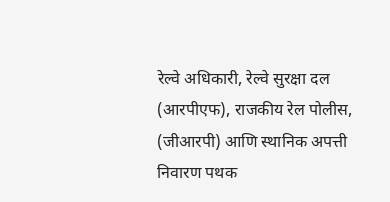रेल्वे अधिकारी, रेल्वे सुरक्षा दल (आरपीएफ), राजकीय रेल पोलीस, (जीआरपी) आणि स्थानिक अपत्ती निवारण पथक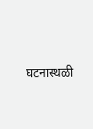घटनास्थळी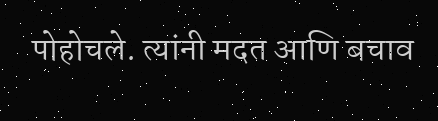पोहोचले. त्यांनी मदत आणि बचाव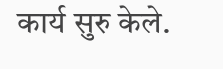कार्य सुरु केले.